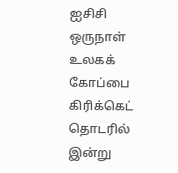ஐசிசி ஒருநாள் உலகக் கோப்பை கிரிக்கெட் தொடரில் இன்று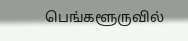பெங்களூருவில்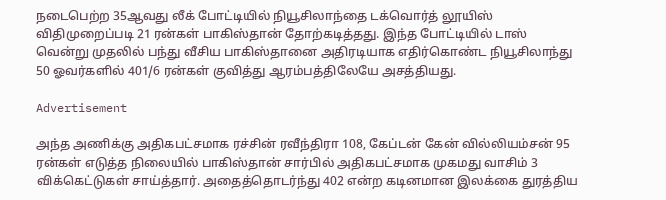நடைபெற்ற 35ஆவது லீக் போட்டியில் நியூசிலாந்தை டக்வொர்த் லூயிஸ் விதிமுறைப்படி 21 ரன்கள் பாகிஸ்தான் தோற்கடித்தது. இந்த போட்டியில் டாஸ் வென்று முதலில் பந்து வீசிய பாகிஸ்தானை அதிரடியாக எதிர்கொண்ட நியூசிலாந்து 50 ஓவர்களில் 401/6 ரன்கள் குவித்து ஆரம்பத்திலேயே அசத்தியது.

Advertisement

அந்த அணிக்கு அதிகபட்சமாக ரச்சின் ரவீந்திரா 108, கேப்டன் கேன் வில்லியம்சன் 95 ரன்கள் எடுத்த நிலையில் பாகிஸ்தான் சார்பில் அதிகபட்சமாக முகமது வாசிம் 3 விக்கெட்டுகள் சாய்த்தார். அதைத்தொடர்ந்து 402 என்ற கடினமான இலக்கை துரத்திய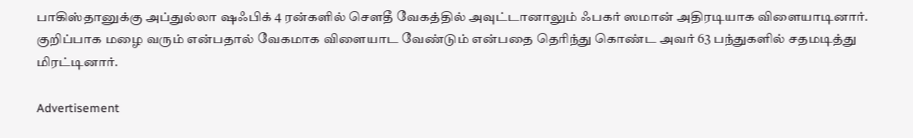பாகிஸ்தானுக்கு அப்துல்லா ஷஃபிக் 4 ரன்களில் சௌதீ வேகத்தில் அவுட்டானாலும் ஃபகர் ஸமான் அதிரடியாக விளையாடினார். குறிப்பாக மழை வரும் என்பதால் வேகமாக விளையாட வேண்டும் என்பதை தெரிந்து கொண்ட அவர் 63 பந்துகளில் சதமடித்து மிரட்டினார்.

Advertisement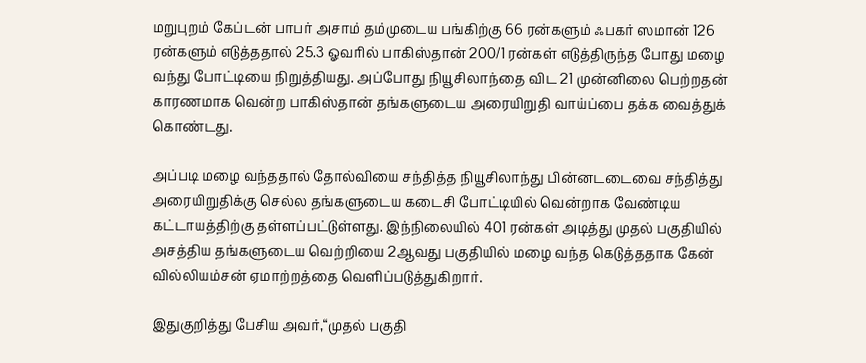மறுபுறம் கேப்டன் பாபர் அசாம் தம்முடைய பங்கிற்கு 66 ரன்களும் ஃபகர் ஸமான் 126 ரன்களும் எடுத்ததால் 25.3 ஓவரில் பாகிஸ்தான் 200/1 ரன்கள் எடுத்திருந்த போது மழை வந்து போட்டியை நிறுத்தியது. அப்போது நியூசிலாந்தை விட 21 முன்னிலை பெற்றதன் காரணமாக வென்ற பாகிஸ்தான் தங்களுடைய அரையிறுதி வாய்ப்பை தக்க வைத்துக் கொண்டது.

அப்படி மழை வந்ததால் தோல்வியை சந்தித்த நியூசிலாந்து பின்னடடைவை சந்தித்து அரையிறுதிக்கு செல்ல தங்களுடைய கடைசி போட்டியில் வென்றாக வேண்டிய கட்டாயத்திற்கு தள்ளப்பட்டுள்ளது. இந்நிலையில் 401 ரன்கள் அடித்து முதல் பகுதியில் அசத்திய தங்களுடைய வெற்றியை 2ஆவது பகுதியில் மழை வந்த கெடுத்ததாக கேன் வில்லியம்சன் ஏமாற்றத்தை வெளிப்படுத்துகிறார்.

இதுகுறித்து பேசிய அவர்,“முதல் பகுதி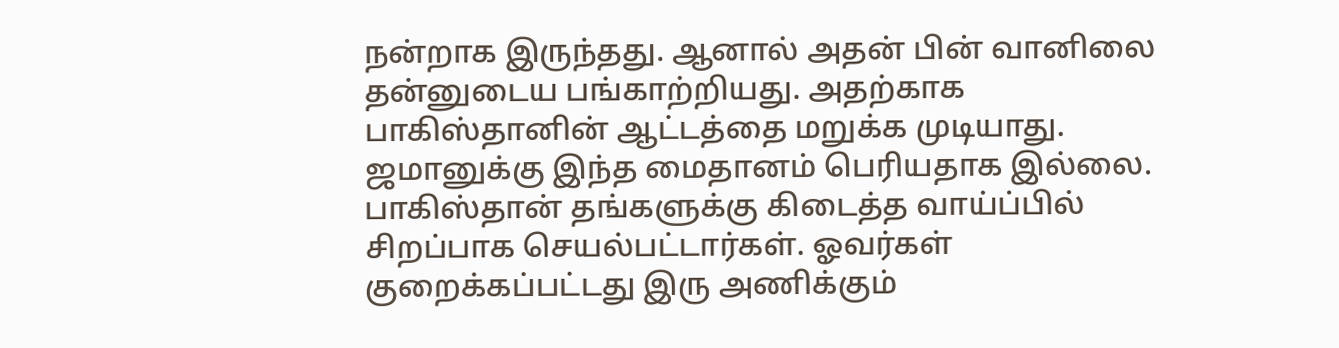நன்றாக இருந்தது. ஆனால் அதன் பின் வானிலை தன்னுடைய பங்காற்றியது. அதற்காக பாகிஸ்தானின் ஆட்டத்தை மறுக்க முடியாது. ஜமானுக்கு இந்த மைதானம் பெரியதாக இல்லை. பாகிஸ்தான் தங்களுக்கு கிடைத்த வாய்ப்பில் சிறப்பாக செயல்பட்டார்கள். ஓவர்கள் குறைக்கப்பட்டது இரு அணிக்கும்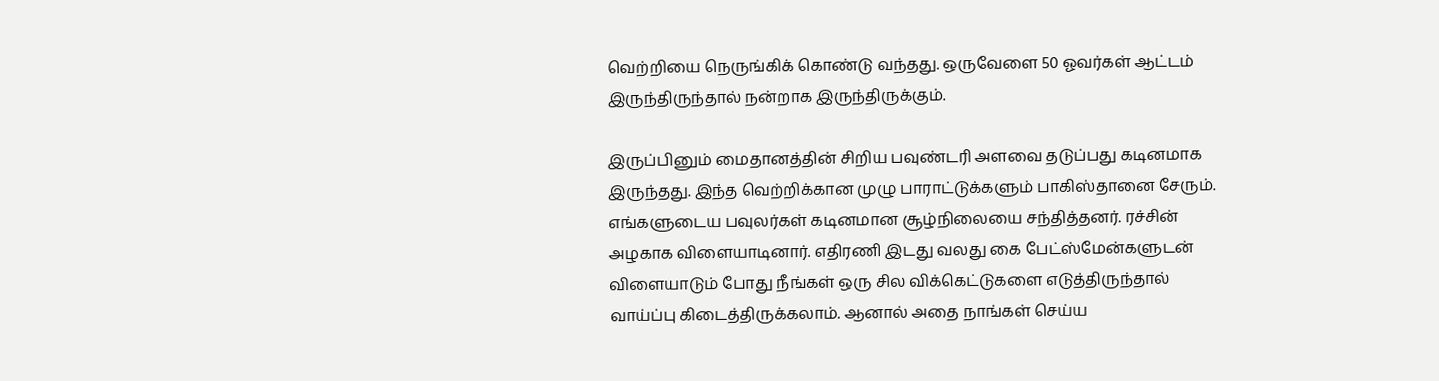வெற்றியை நெருங்கிக் கொண்டு வந்தது. ஒருவேளை 50 ஓவர்கள் ஆட்டம் இருந்திருந்தால் நன்றாக இருந்திருக்கும்.

இருப்பினும் மைதானத்தின் சிறிய பவுண்டரி அளவை தடுப்பது கடினமாக இருந்தது. இந்த வெற்றிக்கான முழு பாராட்டுக்களும் பாகிஸ்தானை சேரும். எங்களுடைய பவுலர்கள் கடினமான சூழ்நிலையை சந்தித்தனர். ரச்சின் அழகாக விளையாடினார். எதிரணி இடது வலது கை பேட்ஸ்மேன்களுடன் விளையாடும் போது நீங்கள் ஒரு சில விக்கெட்டுகளை எடுத்திருந்தால் வாய்ப்பு கிடைத்திருக்கலாம். ஆனால் அதை நாங்கள் செய்ய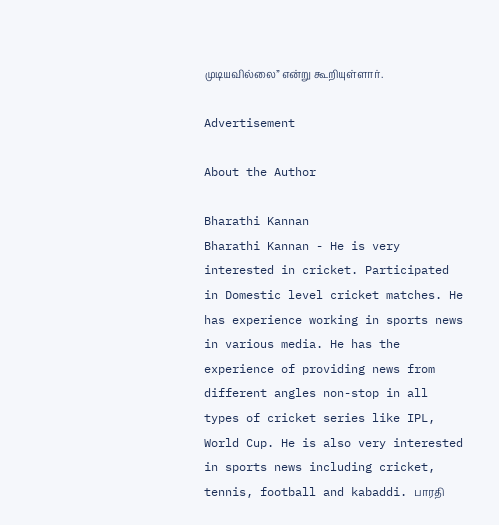முடியவில்லை” என்று கூறியுள்ளார்.

Advertisement

About the Author

Bharathi Kannan
Bharathi Kannan - He is very interested in cricket. Participated in Domestic level cricket matches. He has experience working in sports news in various media. He has the experience of providing news from different angles non-stop in all types of cricket series like IPL, World Cup. He is also very interested in sports news including cricket, tennis, football and kabaddi. பாரதி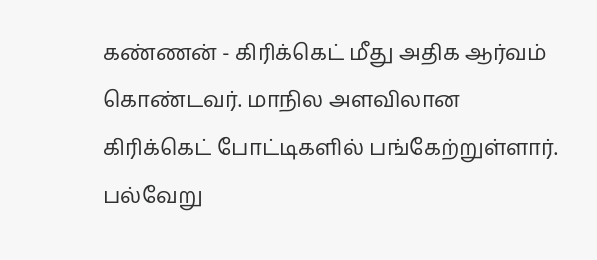கண்ணன் - கிரிக்கெட் மீது அதிக ஆர்வம் கொண்டவர். மாநில அளவிலான கிரிக்கெட் போட்டிகளில் பங்கேற்றுள்ளார். பல்வேறு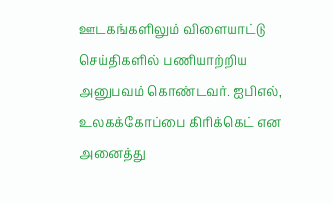ஊடகங்களிலும் விளையாட்டு செய்திகளில் பணியாற்றிய அனுபவம் கொண்டவர். ஐபிஎல், உலகக்கோப்பை கிரிக்கெட் என அனைத்து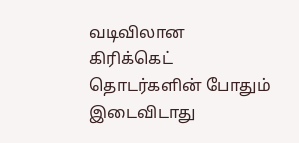வடிவிலான கிரிக்கெட் தொடர்களின் போதும் இடைவிடாது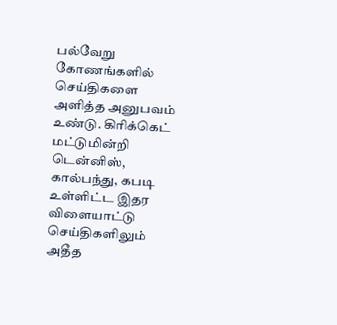பல்வேறு கோணங்களில் செய்திகளை அளித்த அனுபவம் உண்டு. கிரிக்கெட் மட்டுமின்றி டென்னிஸ், கால்பந்து, கபடி உள்ளிட்ட இதர விளையாட்டு செய்திகளிலும் அதீத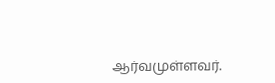ஆர்வமுள்ளவர்.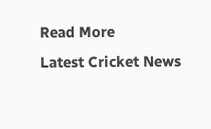Read More
Latest Cricket News